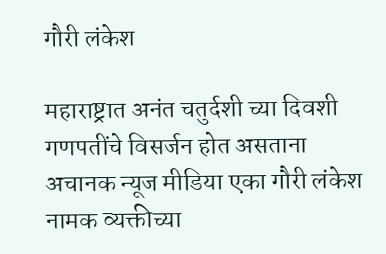गौरी लंकेश

महाराष्ट्रात अनंत चतुर्दशी च्या दिवशी गणपतींचे विसर्जन होत असताना अचानक न्यूज मीडिया एका गौरी लंकेश नामक व्यक्तीच्या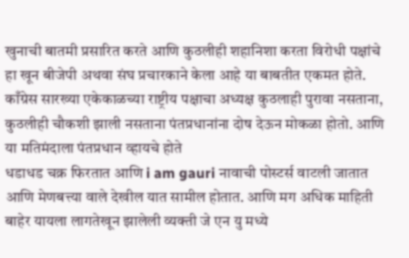खुनाची बातमी प्रसारित करते आणि कुठलीही शहानिशा करता विरोधी पक्षांचे हा खून बीजेपी अथवा संघ प्रचारकाने केला आहे या बाबतीत एकमत होते. काँग्रेस सारख्या एकेकाळच्या राष्ट्रीय पक्षाचा अध्यक्ष कुठलाही पुरावा नसताना, कुठलीही चौकशी झाली नसताना पंतप्रधानांना दोष देऊन मोकळा होतो. आणि या मतिमंदाला पंतप्रधान व्हायचे होते
धडाधड चक्र फिरतात आणि i am gauri नावाची पोस्टर्स वाटली जातात आणि मेणबत्त्या वाले देखील यात सामील होतात. आणि मग अधिक माहिती बाहेर यायला लागतेखून झालेली व्यक्ती जे एन यु मध्ये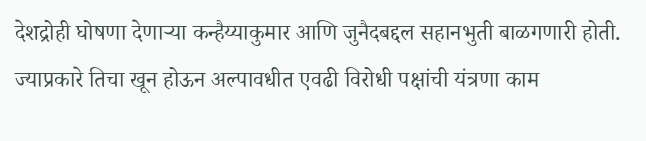देशद्रोही घोषणा देणाऱ्या कन्हैय्याकुमार आणि जुनैदबद्दल सहानभुती बाळगणारी होती. ज्याप्रकारे तिचा खून होऊन अल्पावधीत एवढी विरोधी पक्षांची यंत्रणा काम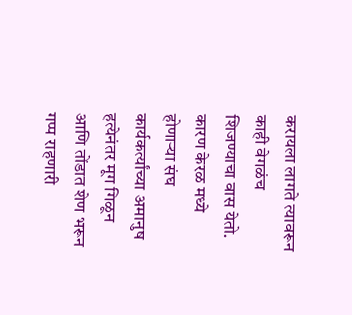करायला लागते त्यावरून काही वेगळंच शिजण्याचा वास येतो. कारण केरळ मध्ये होणाऱ्या संघ कार्यकर्त्यांच्या अमानुष हत्येनंतर मूग गिळून आणि तोंडात शेण भरून गप्प राहणारी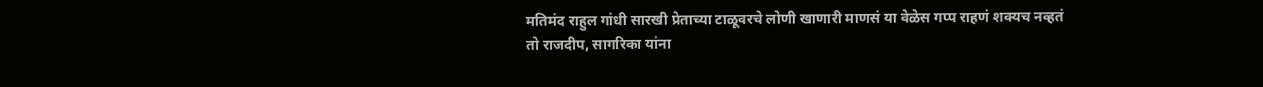मतिमंद राहुल गांधी सारखी प्रेताच्या टाळूवरचे लोणी खाणारी माणसं या वेळेस गप्प राहणं शक्यच नव्हतं
तो राजदीप, सागरिका यांना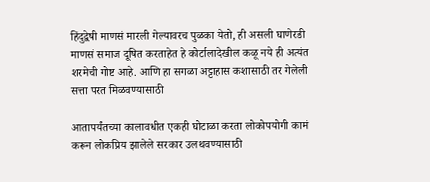हिंदुद्वेषी माणसं मारली गेल्यावरच पुळका येतो, ही असली घाणेरडी माणसं समाज दूषित करताहेत हे कोर्टालादेखील कळू नये ही अत्यंत शरमेची गोष्ट आहे. आणि हा सगळा अट्टाहास कशासाठी तर गेलेली सत्ता परत मिळवण्यासाठी

आतापर्यंतच्या कालावधीत एकही घोटाळा करता लोकोपयोगी कामं करून लोकप्रिय झालेले सरकार उलथवण्यासाठी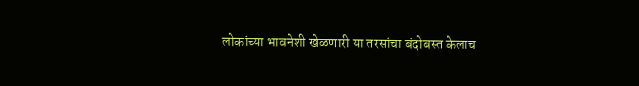लोकांच्या भावनेशी खेळणारी या तरसांचा बंदोबस्त केलाच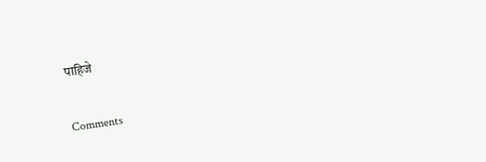पाहिजे

Comments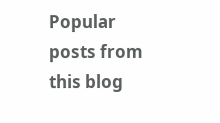Popular posts from this blog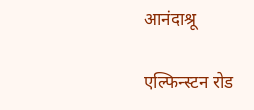आनंदाश्रू

एल्फिन्स्टन रोड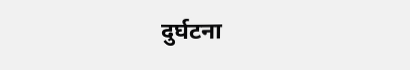दुर्घटना